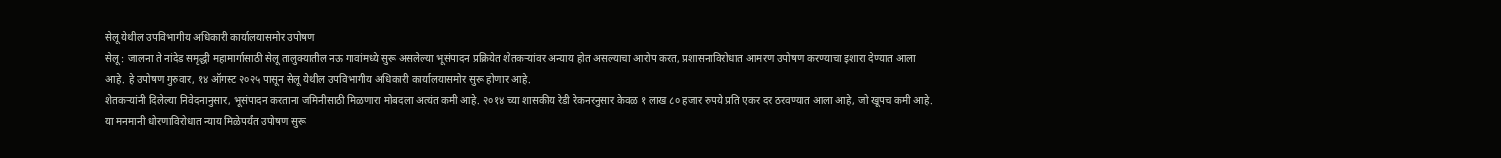सेलू येथील उपविभागीय अधिकारी कार्यालयासमोर उपोषण
सेलू : जालना ते नांदेड समृद्धी महामार्गासाठी सेलू तालुक्यातील नऊ गावांमध्ये सुरू असलेल्या भूसंपादन प्रक्रियेत शेतकऱ्यांवर अन्याय होत असल्याचा आरोप करत, प्रशासनाविरोधात आमरण उपोषण करण्याचा इशारा देण्यात आला आहे. हे उपोषण गुरुवार, १४ ऑगस्ट २०२५ पासून सेलू येथील उपविभागीय अधिकारी कार्यालयासमोर सुरू होणार आहे.
शेतकऱ्यांनी दिलेल्या निवेदनानुसार, भूसंपादन करताना जमिनीसाठी मिळणारा मोबदला अत्यंत कमी आहे. २०१४ च्या शासकीय रेडी रेकनरनुसार केवळ १ लाख ८० हजार रुपये प्रति एकर दर ठरवण्यात आला आहे, जो खूपच कमी आहे. या मनमानी धोरणाविरोधात न्याय मिळेपर्यंत उपोषण सुरू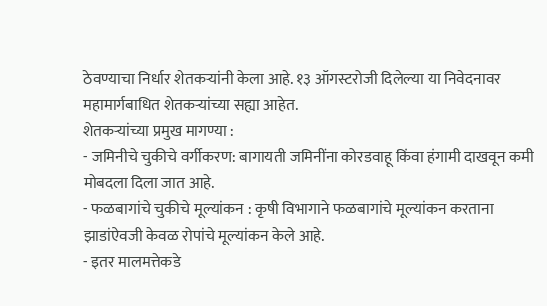ठेवण्याचा निर्धार शेतकऱ्यांनी केला आहे. १३ ऑगस्टरोजी दिलेल्या या निवेदनावर महामार्गबाधित शेतकऱ्यांच्या सह्या आहेत.
शेतकऱ्यांच्या प्रमुख मागण्या :
- जमिनीचे चुकीचे वर्गीकरण: बागायती जमिनींना कोरडवाहू किंवा हंगामी दाखवून कमी मोबदला दिला जात आहे.
- फळबागांचे चुकीचे मूल्यांकन : कृषी विभागाने फळबागांचे मूल्यांकन करताना झाडांऐवजी केवळ रोपांचे मूल्यांकन केले आहे.
- इतर मालमत्तेकडे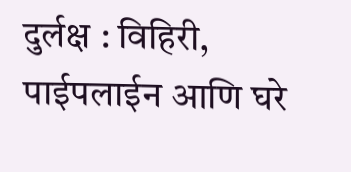दुर्लक्ष : विहिरी, पाईपलाईन आणि घरे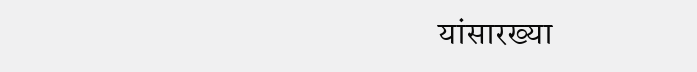यांसारख्या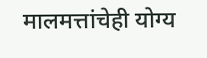मालमत्तांचेही योग्य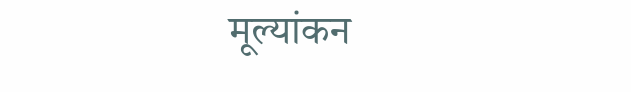मूल्यांकन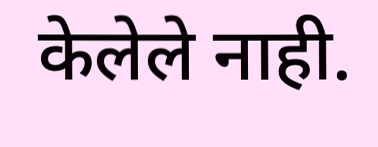केलेले नाही.